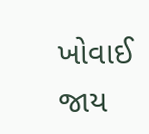ખોવાઈ જાય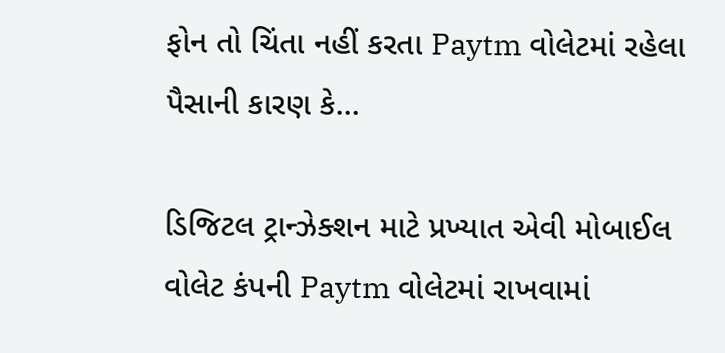ફોન તો ચિંતા નહીં કરતા Paytm વોલેટમાં રહેલા પૈસાની કારણ કે…

ડિજિટલ ટ્રાન્ઝેક્શન માટે પ્રખ્યાત એવી મોબાઈલ વોલેટ કંપની Paytm વોલેટમાં રાખવામાં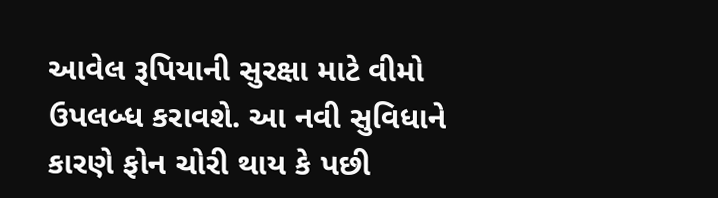આવેલ રૂપિયાની સુરક્ષા માટે વીમો ઉપલબ્ધ કરાવશે. આ નવી સુવિધાને કારણે ફોન ચોરી થાય કે પછી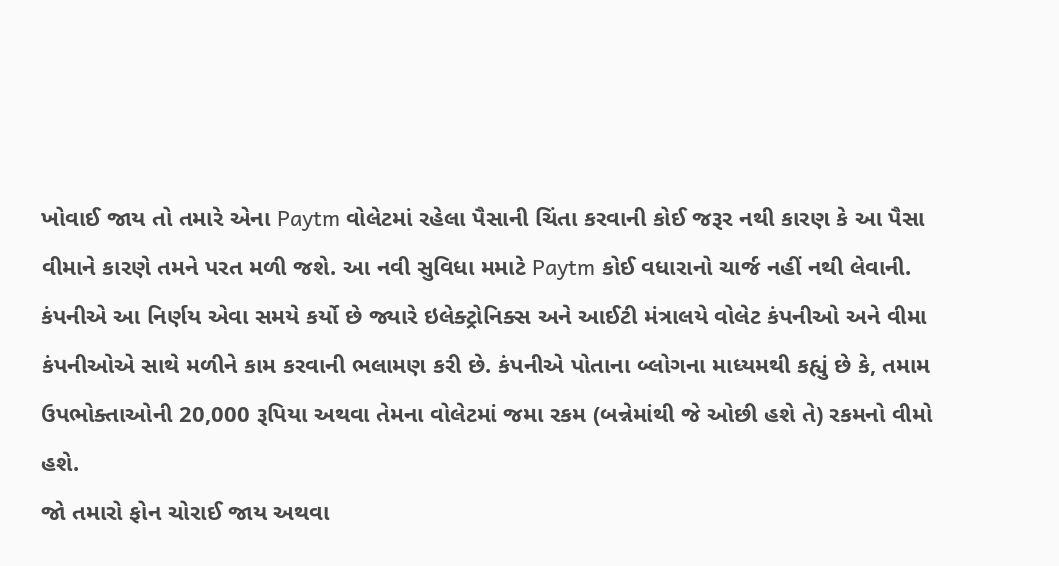ખોવાઈ જાય તો તમારે એના Paytm વોલેટમાં રહેલા પૈસાની ચિંતા કરવાની કોઈ જરૂર નથી કારણ કે આ પૈસા વીમાને કારણે તમને પરત મળી જશે. આ નવી સુવિધા મમાટે Paytm કોઈ વધારાનો ચાર્જ નહીં નથી લેવાની.
કંપનીએ આ નિર્ણય એવા સમયે કર્યો છે જ્યારે ઇલેક્ટ્રોનિક્સ અને આઈટી મંત્રાલયે વોલેટ કંપનીઓ અને વીમા કંપનીઓએ સાથે મળીને કામ કરવાની ભલામણ કરી છે. કંપનીએ પોતાના બ્લોગના માધ્યમથી કહ્યું છે કે, તમામ ઉપભોક્તાઓની 20,000 રૂપિયા અથવા તેમના વોલેટમાં જમા રકમ (બન્નેમાંથી જે ઓછી હશે તે) રકમનો વીમો હશે.
જો તમારો ફોન ચોરાઈ જાય અથવા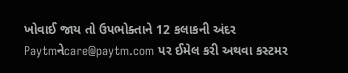ખોવાઈ જાય તો ઉપભોક્તાને 12 કલાકની અંદર Paytmનેcare@paytm.com પર ઈમેલ કરી અથવા કસ્ટમર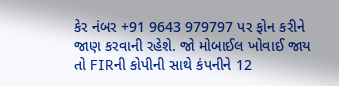કેર નંબર +91 9643 979797 પર ફોન કરીને જાણ કરવાની રહેશે. જો મોબાઈલ ખોવાઈ જાય તો FIRની કોપીની સાથે કંપનીને 12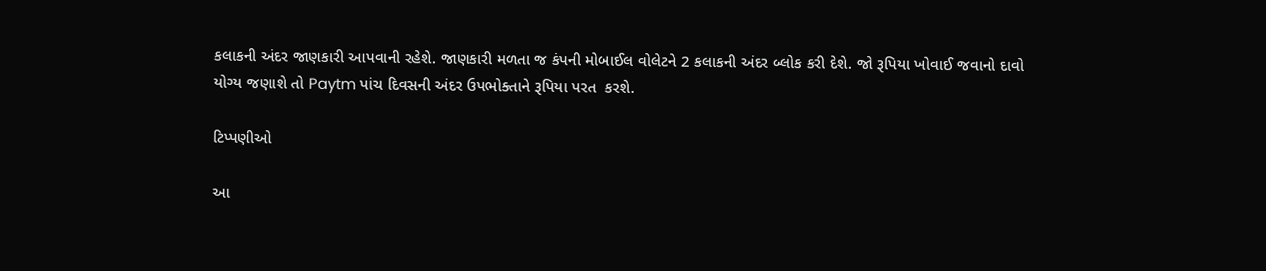કલાકની અંદર જાણકારી આપવાની રહેશે. જાણકારી મળતા જ કંપની મોબાઈલ વોલેટને 2 કલાકની અંદર બ્લોક કરી દેશે. જો રૂપિયા ખોવાઈ જવાનો દાવો યોગ્ય જણાશે તો Paytm પાંચ દિવસની અંદર ઉપભોક્તાને રૂપિયા પરત  કરશે.

ટિપ્પણીઓ

આ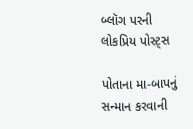બ્લૉગ પરની લોકપ્રિય પોસ્ટ્સ

પોતાના મા-બાપનું સન્માન કરવાની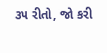૩૫ રીતો, જો કરી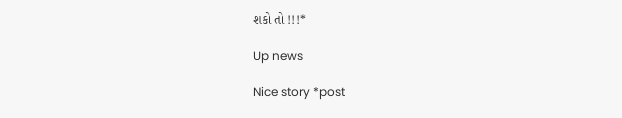શકો તો !!!*

Up news

Nice story *post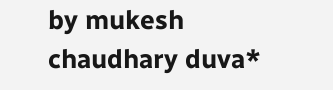by mukesh chaudhary duva*